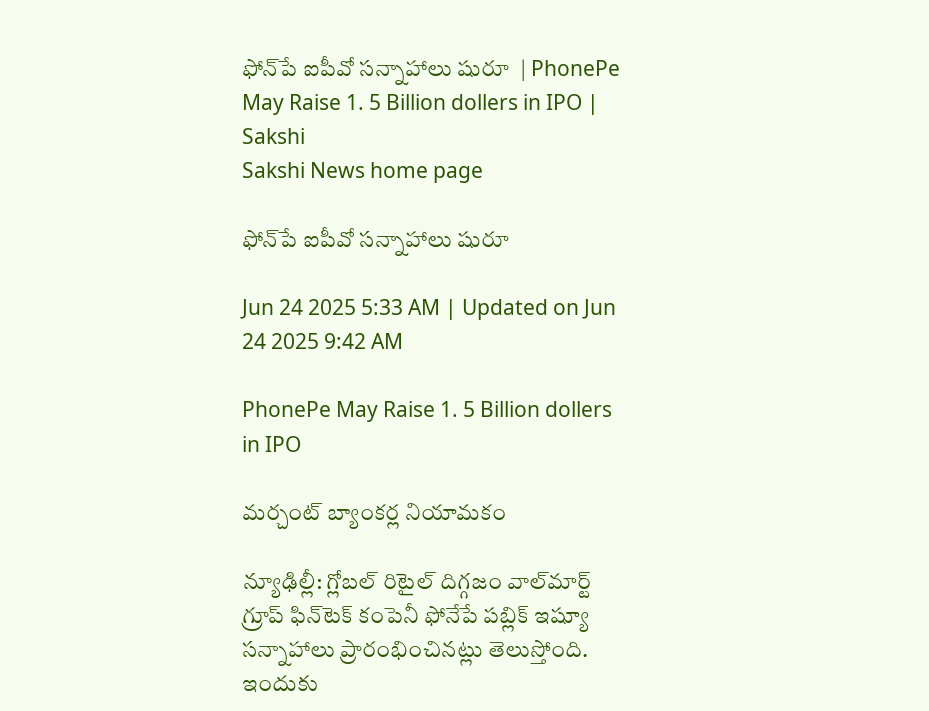ఫోన్‌పే ఐపీవో సన్నాహాలు షురూ  | PhonePe May Raise 1. 5 Billion dollers in IPO | Sakshi
Sakshi News home page

ఫోన్‌పే ఐపీవో సన్నాహాలు షురూ

Jun 24 2025 5:33 AM | Updated on Jun 24 2025 9:42 AM

PhonePe May Raise 1. 5 Billion dollers in IPO

మర్చంట్‌ బ్యాంకర్ల నియామకం

న్యూఢిల్లీ: గ్లోబల్‌ రిటైల్‌ దిగ్గజం వాల్‌మార్ట్‌ గ్రూప్‌ ఫిన్‌టెక్‌ కంపెనీ ఫోనేపే పబ్లిక్‌ ఇష్యూ సన్నాహాలు ప్రారంభించినట్లు తెలుస్తోంది. ఇందుకు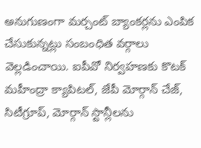అనుగుణంగా మర్చంట్‌ బ్యాంకర్లను ఎంపిక చేసుకున్నట్లు సంబంధిత వర్గాలు వెల్లడించాయి. ఐపీవో నిర్వహణకు కొటక్‌ మహీంద్రా క్యాపిటల్, జేపీ మోర్గాన్‌ చేజ్, సిటీగ్రూప్, మోర్గాన్‌ స్టాన్లీలను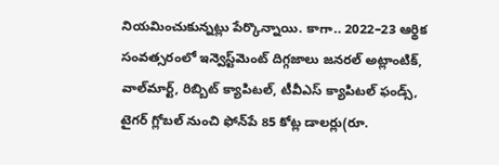నియమించుకున్నట్లు పేర్కొన్నాయి. కాగా.. 2022–23 ఆర్థిక సంవత్సరంలో ఇన్వెస్ట్‌మెంట్‌ దిగ్గజాలు జనరల్‌ అట్లాంటిక్, వాల్‌మార్ట్, రిబ్బిట్‌ క్యాపిటల్, టీవీఎస్‌ క్యాపిటల్‌ ఫండ్స్, టైగర్‌ గ్లోబల్‌ నుంచి ఫోన్‌పే 85 కోట్ల డాలర్లు(రూ.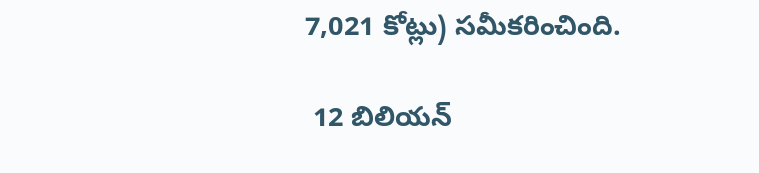7,021 కోట్లు) సమీకరించింది.

 12 బిలియన్‌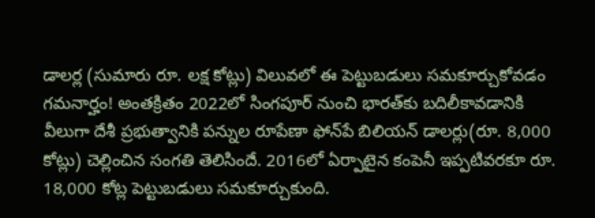డాలర్ల (సుమారు రూ. లక్ష కోట్లు) విలువలో ఈ పెట్టుబడులు సమకూర్చుకోవడం గమనార్హం! అంతక్రితం 2022లో సింగపూర్‌ నుంచి భారత్‌కు బదిలీకావడానికి వీలుగా దేశీ ప్రభుత్వానికి పన్నుల రూపేణా ఫోన్‌పే బిలియన్‌ డాలర్లు(రూ. 8,000 కోట్లు) చెల్లించిన సంగతి తెలిసిందే. 2016లో ఏర్పాటైన కంపెనీ ఇప్పటివరకూ రూ. 18,000 కోట్ల పెట్టుబడులు సమకూర్చుకుంది.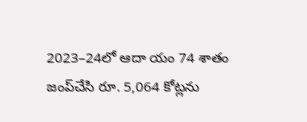2023–24లో ఆదా యం 74 శాతం జంప్‌చేసి రూ. 5,064 కోట్లను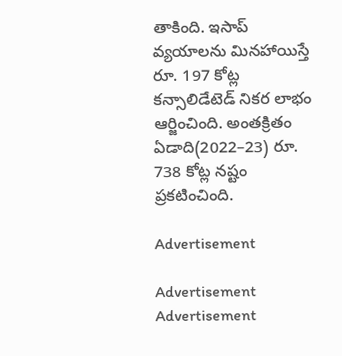తాకింది. ఇసాప్‌ వ్యయాలను మినహాయిస్తే రూ. 197 కోట్ల కన్సాలిడేటెడ్‌ నికర లాభం ఆర్జించింది. అంతక్రితం ఏడాది(2022–23) రూ. 738 కోట్ల నష్టం ప్రకటించింది.

Advertisement

Advertisement
Advertisement